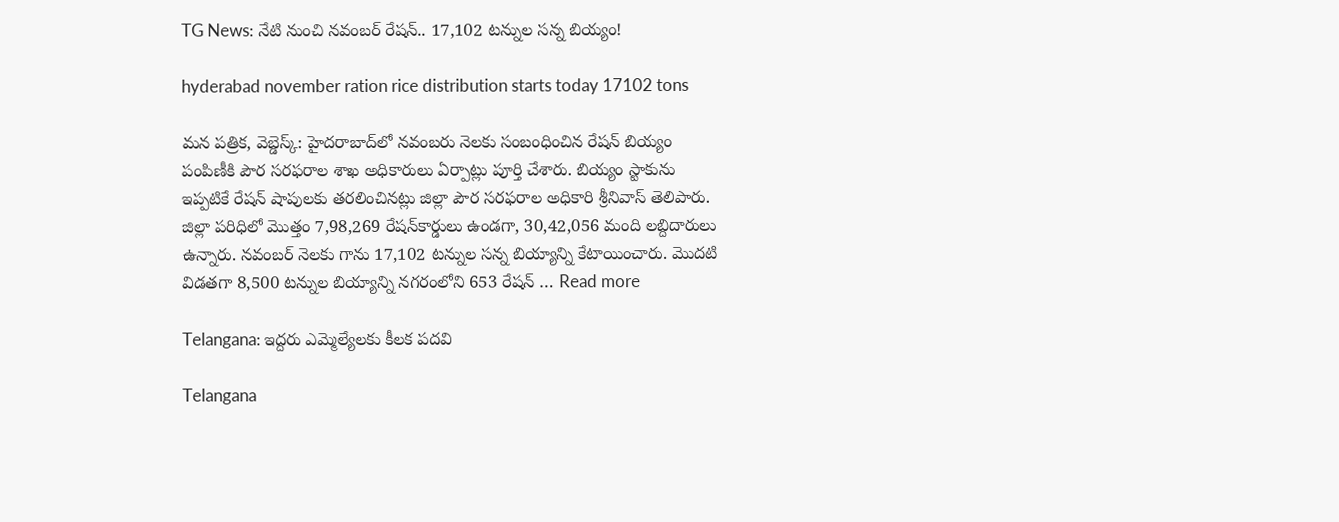TG News: నేటి నుంచి నవంబర్ రేషన్.. 17,102 టన్నుల సన్న బియ్యం!

hyderabad november ration rice distribution starts today 17102 tons

మన పత్రిక, వెబ్డెస్క్: హైదరాబాద్‌లో నవంబరు నెలకు సంబంధించిన రేషన్‌ బియ్యం పంపిణీకి పౌర సరఫరాల శాఖ అధికారులు ఏర్పాట్లు పూర్తి చేశారు. బియ్యం స్టాకును ఇప్పటికే రేషన్‌ షాపులకు తరలించినట్లు జిల్లా పౌర సరఫరాల అధికారి శ్రీనివాస్‌ తెలిపారు. జిల్లా పరిధిలో మొత్తం 7,98,269 రేషన్‌కార్డులు ఉండగా, 30,42,056 మంది లబ్దిదారులు ఉన్నారు. నవంబర్ నెలకు గాను 17,102 టన్నుల సన్న బియ్యాన్ని కేటాయించారు. మొదటి విడతగా 8,500 టన్నుల బియ్యాన్ని నగరంలోని 653 రేషన్‌ … Read more

Telangana: ఇద్దరు ఎమ్మెల్యేలకు కీలక పదవి

Telangana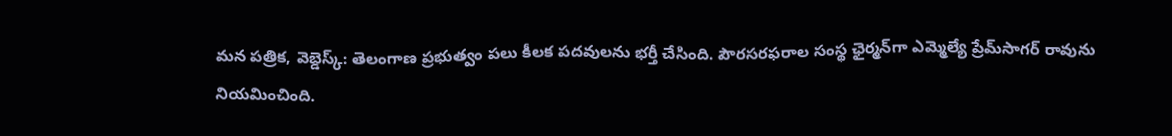మన పత్రిక, వెబ్డెస్క్: తెలంగాణ ప్రభుత్వం పలు కీలక పదవులను భర్తీ చేసింది. పౌరసరఫరాల సంస్థ ఛైర్మన్‌గా ఎమ్మెల్యే ప్రేమ్‌సాగర్ రావును నియమించింది.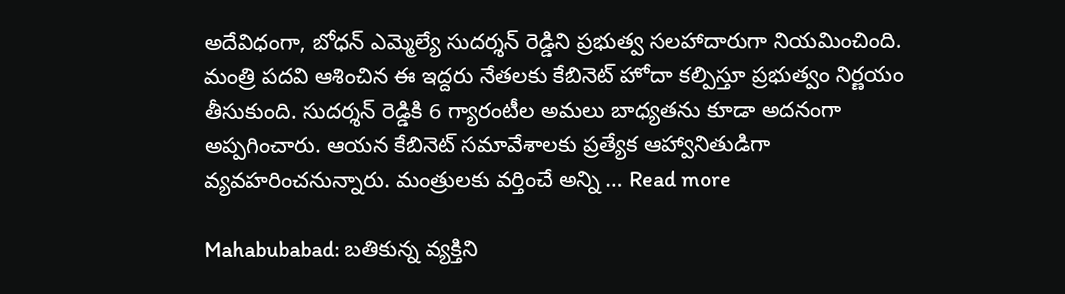అదేవిధంగా, బోధన్ ఎమ్మెల్యే సుదర్శన్ రెడ్డిని ప్రభుత్వ సలహాదారుగా నియమించింది. మంత్రి పదవి ఆశించిన ఈ ఇద్దరు నేతలకు కేబినెట్ హోదా కల్పిస్తూ ప్రభుత్వం నిర్ణయం తీసుకుంది. సుదర్శన్ రెడ్డికి 6 గ్యారంటీల అమలు బాధ్యతను కూడా అదనంగా అప్పగించారు. ఆయన కేబినెట్ సమావేశాలకు ప్రత్యేక ఆహ్వానితుడిగా వ్యవహరించనున్నారు. మంత్రులకు వర్తించే అన్ని … Read more

Mahabubabad: బతికున్న వ్యక్తిని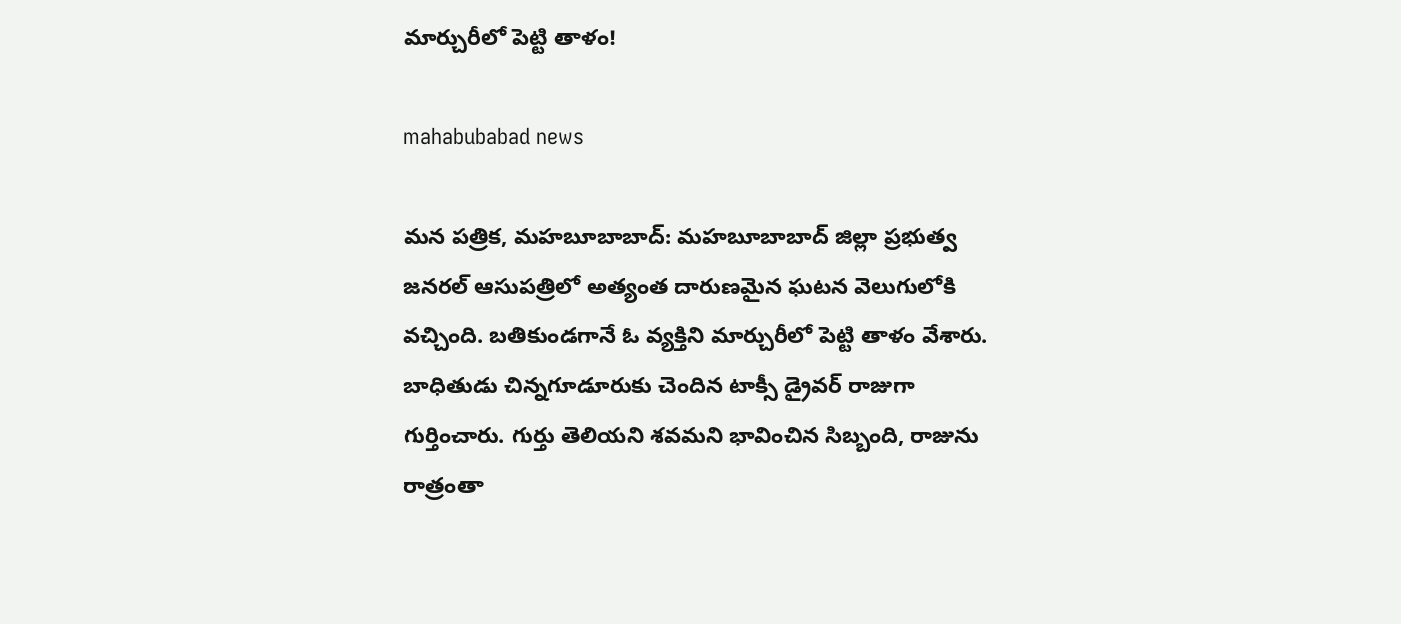మార్చురీలో పెట్టి తాళం!

mahabubabad news

మన పత్రిక, మహబూబాబాద్: మహబూబాబాద్ జిల్లా ప్రభుత్వ జనరల్ ఆసుపత్రిలో అత్యంత దారుణమైన ఘటన వెలుగులోకి వచ్చింది. బతికుండగానే ఓ వ్యక్తిని మార్చురీలో పెట్టి తాళం వేశారు. బాధితుడు చిన్నగూడూరుకు చెందిన టాక్సీ డ్రైవర్ రాజుగా గుర్తించారు. గుర్తు తెలియని శవమని భావించిన సిబ్బంది, రాజును రాత్రంతా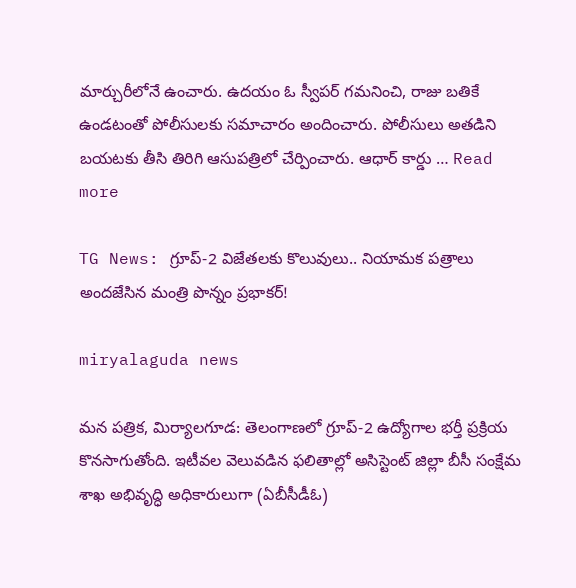మార్చురీలోనే ఉంచారు. ఉదయం ఓ స్వీపర్ గమనించి, రాజు బతికే ఉండటంతో పోలీసులకు సమాచారం అందించారు. పోలీసులు అతడిని బయటకు తీసి తిరిగి ఆసుపత్రిలో చేర్పించారు. ఆధార్ కార్డు … Read more

TG News: గ్రూప్-2 విజేతలకు కొలువులు.. నియామక పత్రాలు అందజేసిన మంత్రి పొన్నం ప్రభాకర్!

miryalaguda news

మన పత్రిక, మిర్యాలగూడ: తెలంగాణలో గ్రూప్-2 ఉద్యోగాల భర్తీ ప్రక్రియ కొనసాగుతోంది. ఇటీవల వెలువడిన ఫలితాల్లో అసిస్టెంట్ జిల్లా బీసీ సంక్షేమ శాఖ అభివృద్ధి అధికారులుగా (ఏబీసీడీఓ)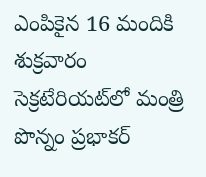ఎంపికైన 16 మందికి శుక్రవారం సెక్రటేరియట్‌లో మంత్రి పొన్నం ప్రభాకర్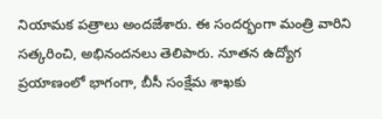నియామక పత్రాలు అందజేశారు. ఈ సందర్భంగా మంత్రి వారిని సత్కరించి, అభినందనలు తెలిపారు. నూతన ఉద్యోగ ప్రయాణంలో భాగంగా, బీసీ సంక్షేమ శాఖకు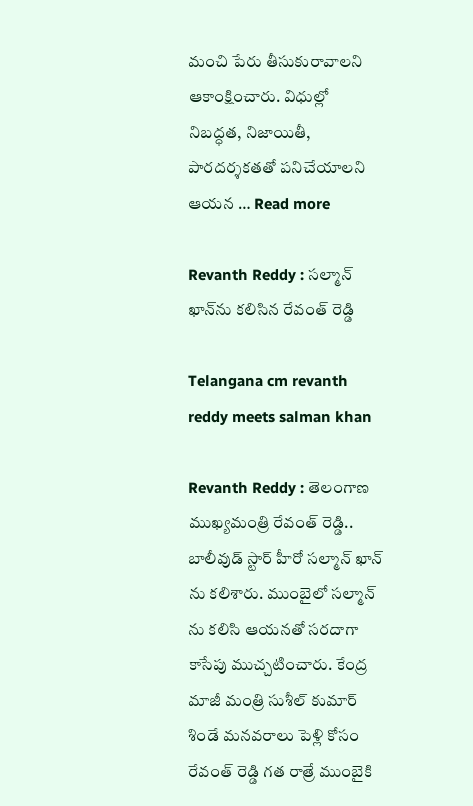మంచి పేరు తీసుకురావాలని ఆకాంక్షించారు. విధుల్లో నిబద్ధత, నిజాయితీ, పారదర్శకతతో పనిచేయాలని ఆయన … Read more

Revanth Reddy : సల్మాన్ ఖాన్‌ను కలిసిన రేవంత్ రెడ్డి

Telangana cm revanth reddy meets salman khan

Revanth Reddy : తెలంగాణ ముఖ్యమంత్రి రేవంత్ రెడ్డి.. బాలీవుడ్ స్టార్ హీరో సల్మాన్ ఖాన్ ను కలిశారు. ముంబైలో సల్మాన్ ను కలిసి ఆయనతో సరదాగా కాసేపు ముచ్చటించారు. కేంద్ర మాజీ మంత్రి సుశీల్ కుమార్ శిండే మనవరాలు పెళ్లి కోసం రేవంత్ రెడ్డి గత రాత్రే ముంబైకి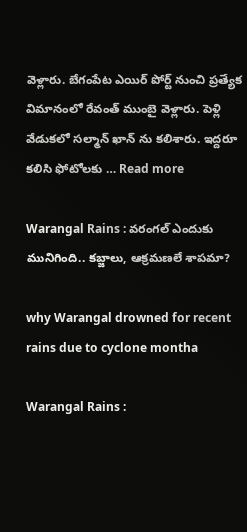వెళ్లారు. బేగంపేట ఎయిర్ పోర్ట్ నుంచి ప్రత్యేక విమానంలో రేవంత్ ముంబై వెళ్లారు. పెళ్లి వేడుకలో సల్మాన్ ఖాన్ ను కలిశారు. ఇద్దరూ కలిసి ఫోటోలకు … Read more

Warangal Rains : వరంగల్ ఎందుకు మునిగింది.. కబ్జాలు, ఆక్రమణలే శాపమా?

why Warangal drowned for recent rains due to cyclone montha

Warangal Rains :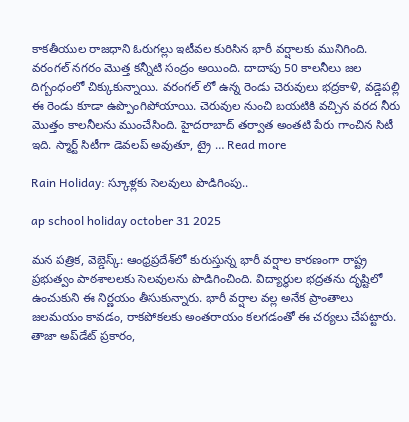కాకతీయుల రాజధాని ఓరుగల్లు ఇటీవల కురిసిన భారీ వర్షాలకు మునిగింది. వరంగల్ నగరం మొత్త కన్నీటి సంద్రం అయింది. దాదాపు 50 కాలనీలు జల దిగ్బంధంలో చిక్కుకున్నాయి. వరంగల్ లో ఉన్న రెండు చెరువులు భద్రకాళి, వడ్డెపల్లి ఈ రెండు కూడా ఉప్పొంగిపోయాయి. చెరువుల నుంచి బయటికి వచ్చిన వరద నీరు మొత్తం కాలనీలను ముంచేసింది. హైదరాబాద్ తర్వాత అంతటి పేరు గాంచిన సిటీ ఇది. స్మార్ట్ సిటీగా డెవలప్ అవుతూ, ట్రై … Read more

Rain Holiday: స్కూళ్లకు సెలవులు పొడిగింపు..

ap school holiday october 31 2025

మన పత్రిక, వెబ్డెస్క్: ఆంధ్రప్రదేశ్‌లో కురుస్తున్న భారీ వర్షాల కారణంగా రాష్ట్ర ప్రభుత్వం పాఠశాలలకు సెలవులను పొడిగించింది. విద్యార్థుల భద్రతను దృష్టిలో ఉంచుకుని ఈ నిర్ణయం తీసుకున్నారు. భారీ వర్షాల వల్ల అనేక ప్రాంతాలు జలమయం కావడం, రాకపోకలకు అంతరాయం కలగడంతో ఈ చర్యలు చేపట్టారు. తాజా అప్‌డేట్ ప్రకారం,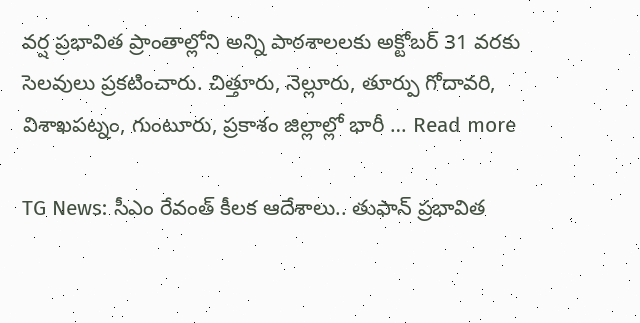వర్ష ప్రభావిత ప్రాంతాల్లోని అన్ని పాఠశాలలకు అక్టోబర్ 31 వరకు సెలవులు ప్రకటించారు. చిత్తూరు, నెల్లూరు, తూర్పు గోదావరి, విశాఖపట్నం, గుంటూరు, ప్రకాశం జిల్లాల్లో భారీ … Read more

TG News: సీఎం రేవంత్ కీలక ఆదేశాలు.. తుఫాన్ ప్రభావిత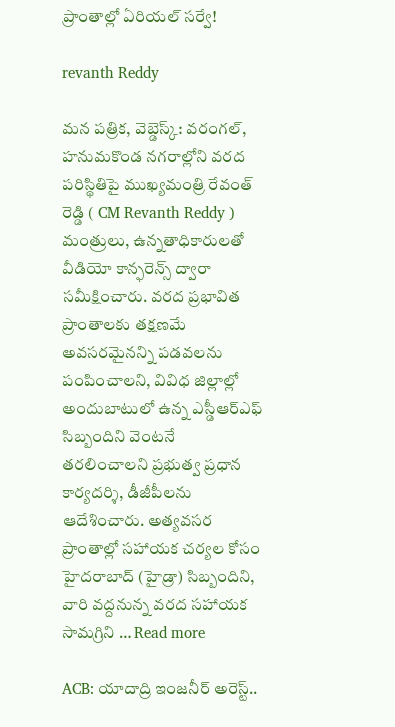ప్రాంతాల్లో ఏరియల్ సర్వే!

revanth Reddy

మన పత్రిక, వెబ్డెస్క్: వరంగల్, హనుమకొండ నగరాల్లోని వరద పరిస్థితిపై ముఖ్యమంత్రి రేవంత్ రెడ్డి ( CM Revanth Reddy ) మంత్రులు, ఉన్నతాధికారులతో వీడియో కాన్ఫరెన్స్ ద్వారా సమీక్షించారు. వరద ప్రభావిత ప్రాంతాలకు తక్షణమే అవసరమైనన్ని పడవలను పంపించాలని, వివిధ జిల్లాల్లో అందుబాటులో ఉన్న ఎస్డీఆర్ఎఫ్ సిబ్బందిని వెంటనే తరలించాలని ప్రభుత్వ ప్రధాన కార్యదర్శి, డీజీపీలను ఆదేశించారు. అత్యవసర ప్రాంతాల్లో సహాయక చర్యల కోసం హైదరాబాద్ (హైడ్రా) సిబ్బందిని, వారి వద్దనున్న వరద సహాయక సామగ్రిని … Read more

ACB: యాదాద్రి ఇంజనీర్ అరెస్ట్..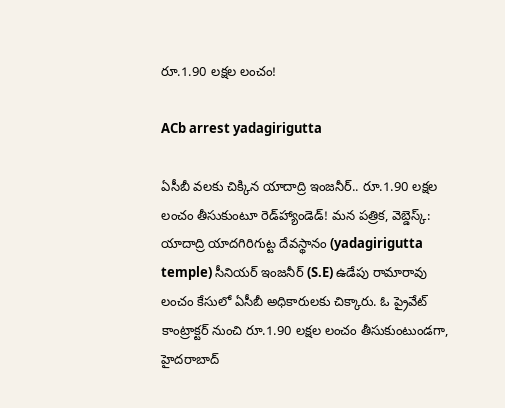రూ.1.90 లక్షల లంచం!

ACb arrest yadagirigutta

ఏసీబీ వలకు చిక్కిన యాదాద్రి ఇంజనీర్.. రూ.1.90 లక్షల లంచం తీసుకుంటూ రెడ్‌హ్యాండెడ్! మన పత్రిక, వెబ్డెస్క్: యాదాద్రి యాదగిరిగుట్ట దేవస్థానం (yadagirigutta temple) సీనియర్ ఇంజనీర్ (S.E) ఉడేపు రామారావు లంచం కేసులో ఏసీబీ అధికారులకు చిక్కారు. ఓ ప్రైవేట్ కాంట్రాక్టర్ నుంచి రూ.1.90 లక్షల లంచం తీసుకుంటుండగా, హైదరాబాద్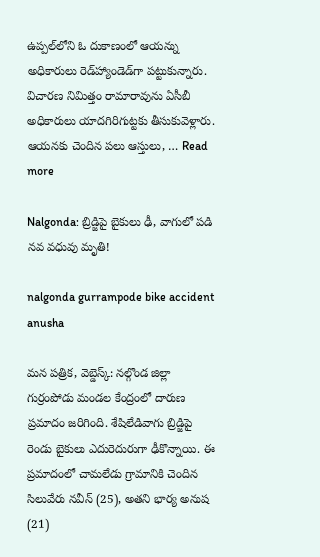ఉప్పల్‌లోని ఓ దుకాణంలో ఆయన్ను అధికారులు రెడ్‌హ్యాండెడ్‌గా పట్టుకున్నారు. విచారణ నిమిత్తం రామారావును ఏసీబీ అధికారులు యాదగిరిగుట్టకు తీసుకువెళ్లారు. ఆయనకు చెందిన పలు ఆస్తులు, … Read more

Nalgonda: బ్రిడ్జిపై బైకులు ఢీ, వాగులో పడి నవ వధువు మృతి!

nalgonda gurrampode bike accident anusha

మన పత్రిక, వెబ్డెస్క్: నల్గొండ జిల్లా గుర్రంపోడు మండల కేంద్రంలో దారుణ ప్రమాదం జరిగింది. శేషిలేడివాగు బ్రిడ్జిపై రెండు బైకులు ఎదురెదురుగా ఢీకొన్నాయి. ఈ ప్రమాదంలో చామలేడు గ్రామానికి చెందిన సిలువేరు నవీన్ (25), అతని భార్య అనుష (21)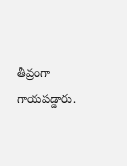తీవ్రంగా గాయపడ్డారు.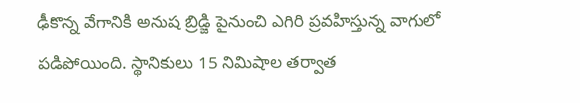ఢీకొన్న వేగానికి అనుష బ్రిడ్జి పైనుంచి ఎగిరి ప్రవహిస్తున్న వాగులో పడిపోయింది. స్థానికులు 15 నిమిషాల తర్వాత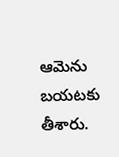ఆమెను బయటకు తీశారు.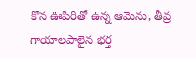కొన ఊపిరితో ఉన్న ఆమెను, తీవ్ర గాయాలపాలైన భర్త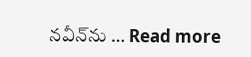నవీన్‌ను … Read more